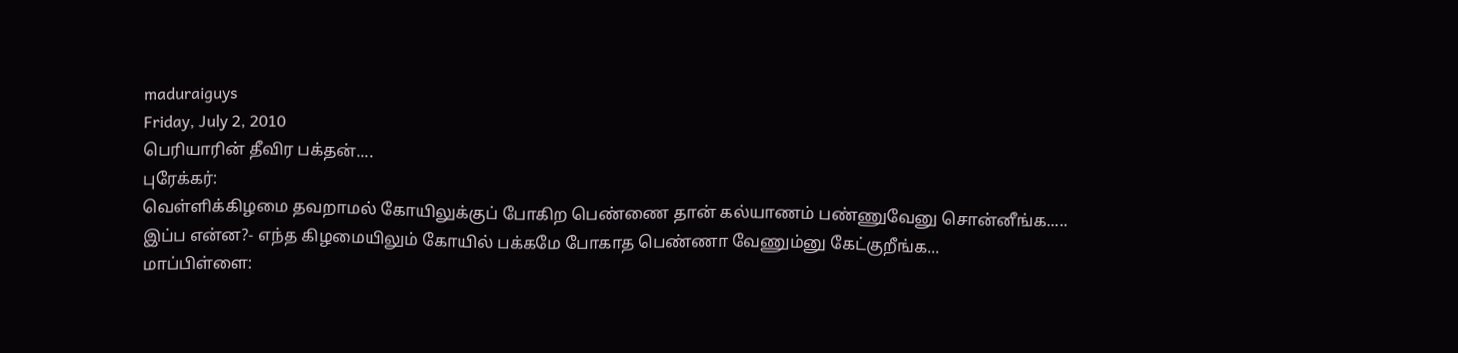maduraiguys
Friday, July 2, 2010
பெரியாரின் தீவிர பக்தன்....
புரேக்கர்:
வெள்ளிக்கிழமை தவறாமல் கோயிலுக்குப் போகிற பெண்ணை தான் கல்யாணம் பண்ணுவேனு சொன்னீங்க.....
இப்ப என்ன?- எந்த கிழமையிலும் கோயில் பக்கமே போகாத பெண்ணா வேணும்னு கேட்குறீங்க...
மாப்பிள்ளை: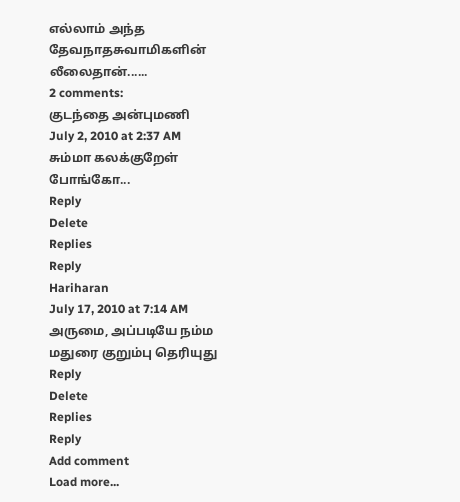எல்லாம் அந்த தேவநாதசுவாமிகளின் லீலைதான்......
2 comments:
குடந்தை அன்புமணி
July 2, 2010 at 2:37 AM
சும்மா கலக்குறேள் போங்கோ...
Reply
Delete
Replies
Reply
Hariharan
July 17, 2010 at 7:14 AM
அருமை, அப்படியே நம்ம மதுரை குறும்பு தெரியுது
Reply
Delete
Replies
Reply
Add comment
Load more...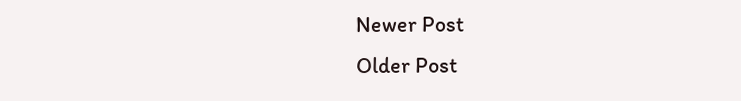Newer Post
Older Post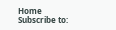Home
Subscribe to: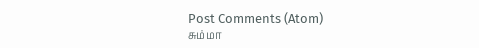Post Comments (Atom)
சும்மா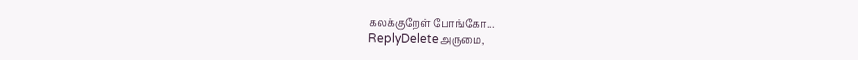கலக்குறேள் போங்கோ...
ReplyDeleteஅருமை,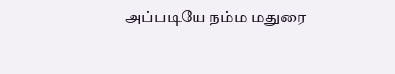அப்படியே நம்ம மதுரை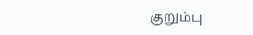குறும்பு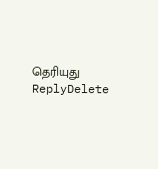தெரியுது
ReplyDelete